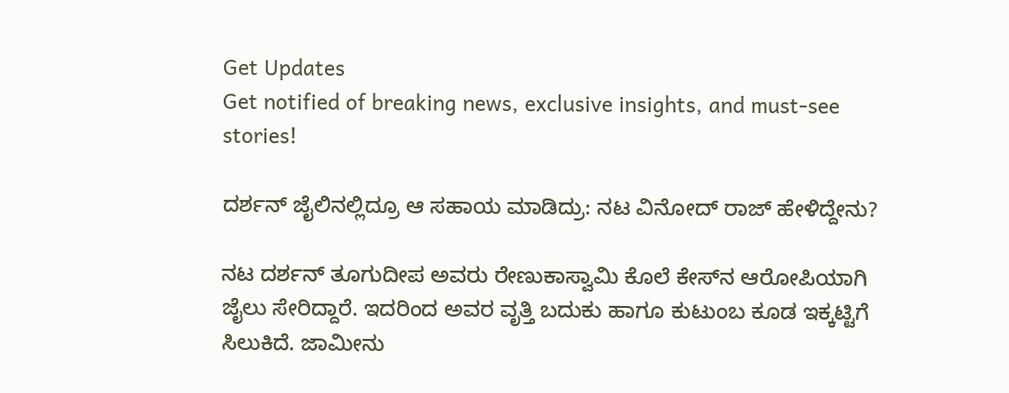Get Updates
Get notified of breaking news, exclusive insights, and must-see stories!

ದರ್ಶನ್‌ ಜೈಲಿನಲ್ಲಿದ್ರೂ ಆ ಸಹಾಯ ಮಾಡಿದ್ರು: ನಟ ವಿನೋದ್‌ ರಾಜ್‌ ಹೇಳಿದ್ದೇನು?

ನಟ ದರ್ಶನ್‌ ತೂಗುದೀಪ ಅವರು ರೇಣುಕಾಸ್ವಾಮಿ ಕೊಲೆ ಕೇಸ್‌ನ ಆರೋಪಿಯಾಗಿ ಜೈಲು ಸೇರಿದ್ದಾರೆ. ಇದರಿಂದ ಅವರ ವೃತ್ತಿ ಬದುಕು ಹಾಗೂ ಕುಟುಂಬ ಕೂಡ ಇಕ್ಕಟ್ಟಿಗೆ ಸಿಲುಕಿದೆ. ಜಾಮೀನು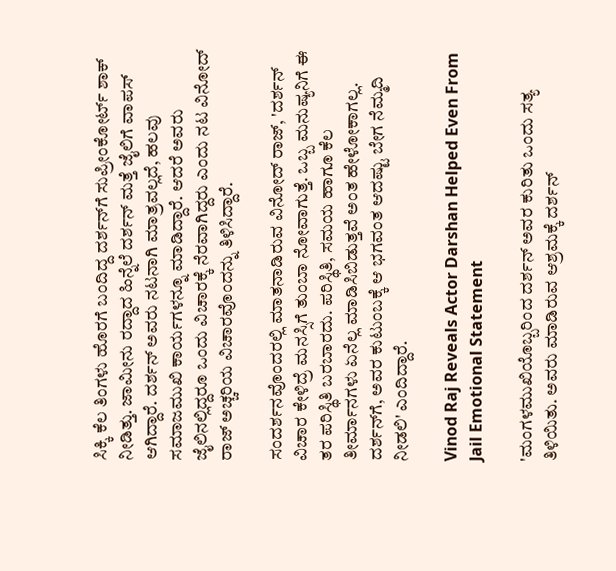ಸಿಕ್ಕಿ ಕೆಲ ತಿಂಗಳು ಹೊರಗೆ ಬಂದಿದ್ದ ದರ್ಶನ್‌ಗೆ ಸುಪ್ರೀಂಕೋರ್ಟ್‌ ಶಾಕ್‌ ನೀಡಿತ್ತು. ಜಾಮೀನು ರದ್ದಾದ ಹಿನ್ನೆಲೆ ದರ್ಶನ್‌ ಮತ್ತೆ ಜೈಲಿಗೆ ವಾಪಸ್‌ ಆಗಿದ್ದಾರೆ. ದರ್ಶನ್‌ ಅವರು ನಟನಾಗಿ ಮಾತ್ರವಲ್ಲದೆ, ಹಲವು ಸಮಾಜಮುಖಿ ಕಾರ್ಯಗಳನ್ನೂ ಮಾಡಿದ್ದಾರೆ. ಆದರೆ ಅವರು ಜೈಲಿನಲ್ಲಿದ್ದರೂ ಒಂದು ವಿಚಾರಕ್ಕೆ ನೆರವಾಗಿದ್ದರು ಎಂದು ನಟ ವಿನೋದ್‌ ರಾಜ್‌ ಅಚ್ಚರಿಯ ವಿಚಾರವೊಂದನ್ನು ತಿಳಿಸಿದ್ದಾರೆ.

ಸಂದರ್ಶನವೊಂದರಲ್ಲಿ ಮಾತನಾಡಿರುವ ವಿನೋದ್‌ ರಾಜ್‌, 'ದರ್ಶನ್‌ ವಿಚಾರ ಕೇಳಿದ್ರೆ ಮನಸ್ಸಿಗೆ ತುಂಬಾ ನೋವಾಗುತ್ತೆ. ಒಬ್ಬ ಮನುಷ್ಯನಿಗೆ ಈ ತರ ಪರಿಸ್ಥಿತಿ ಬರಬಾರದು. ಪರಿಸ್ಥಿತಿ, ಸಮಯ ಹಾಗೂ ಕೆಲ ತೀರ್ಮಾನಗಳು ಏನೆಲ್ಲ ಮಾಡಿಸಿಬಿಡುತ್ತವೆ ಅಂತ ಹೇಳೋಕಾಗಲ್ಲ. ದರ್ಶನ್‌ಗೆ, ಅವರ ಕುಟುಂಬಕ್ಕೆ ಆ ಭಗವಂತ ಆದಷ್ಟು ಬೇಗ ನೆಮ್ಮದಿ ನೀಡಲಿ' ಎಂದಿದ್ದಾರೆ.

Vinod Raj Reveals Actor Darshan Helped Even From Jail Emotional Statement

'ಮಂಗಳಮುಖಿಯೊಬ್ಬರಿಂದ ದರ್ಶನ್‌ ಅವರ ಕುರಿತು ಒಂದು ಸತ್ಯ ತಿಳಿಯಿತು. ಅವರು ಮಾಡಿರುವ ಆಶ್ರಮಕ್ಕೆ ದರ್ಶನ್‌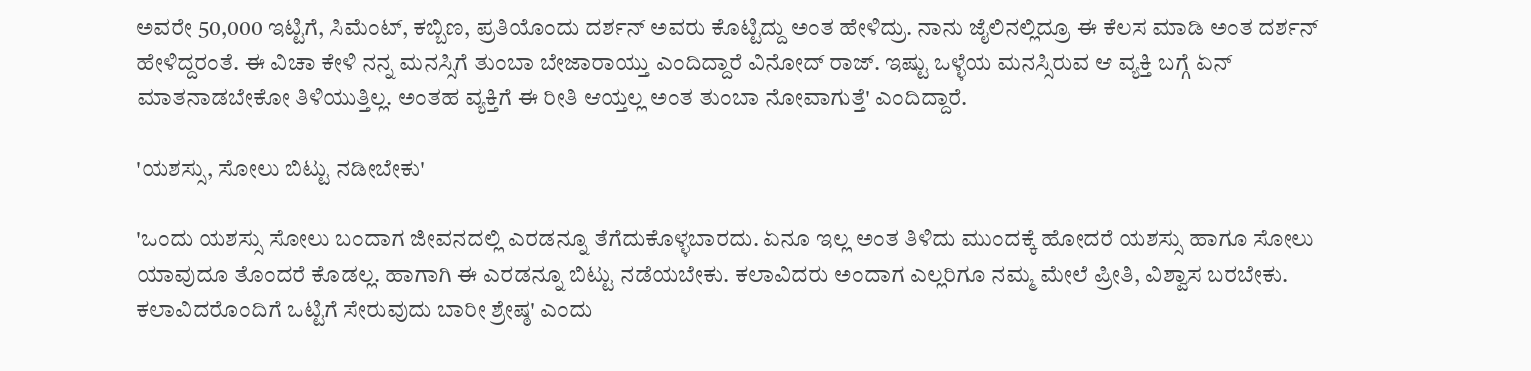ಅವರೇ 50,000 ಇಟ್ಟಿಗೆ, ಸಿಮೆಂಟ್‌, ಕಬ್ಬಿಣ, ಪ್ರತಿಯೊಂದು ದರ್ಶನ್‌ ಅವರು ಕೊಟ್ಟಿದ್ದು ಅಂತ ಹೇಳಿದ್ರು. ನಾನು ಜೈಲಿನಲ್ಲಿದ್ರೂ ಈ ಕೆಲಸ ಮಾಡಿ ಅಂತ ದರ್ಶನ್‌ ಹೇಳಿದ್ದರಂತೆ. ಈ ವಿಚಾ ಕೇಳಿ ನನ್ನ ಮನಸ್ಸಿಗೆ ತುಂಬಾ ಬೇಜಾರಾಯ್ತು ಎಂದಿದ್ದಾರೆ ವಿನೋದ್‌ ರಾಜ್. ಇಷ್ಟು ಒಳ್ಳೆಯ ಮನಸ್ಸಿರುವ ಆ ವ್ಯಕ್ತಿ ಬಗ್ಗೆ ಏನ್‌ ಮಾತನಾಡಬೇಕೋ ತಿಳಿಯುತ್ತಿಲ್ಲ. ಅಂತಹ ವ್ಯಕ್ತಿಗೆ ಈ ರೀತಿ ಆಯ್ತಲ್ಲ ಅಂತ ತುಂಬಾ ನೋವಾಗುತ್ತೆ' ಎಂದಿದ್ದಾರೆ.

'ಯಶಸ್ಸು, ಸೋಲು ಬಿಟ್ಟು ನಡೀಬೇಕು'

'ಒಂದು ಯಶಸ್ಸು ಸೋಲು ಬಂದಾಗ ಜೀವನದಲ್ಲಿ ಎರಡನ್ನೂ ತೆಗೆದುಕೊಳ್ಳಬಾರದು. ಏನೂ ಇಲ್ಲ ಅಂತ ತಿಳಿದು ಮುಂದಕ್ಕೆ ಹೋದರೆ ಯಶಸ್ಸು ಹಾಗೂ ಸೋಲು ಯಾವುದೂ ತೊಂದರೆ ಕೊಡಲ್ಲ. ಹಾಗಾಗಿ ಈ ಎರಡನ್ನೂ ಬಿಟ್ಟು ನಡೆಯಬೇಕು. ಕಲಾವಿದರು ಅಂದಾಗ ಎಲ್ಲರಿಗೂ ನಮ್ಮ ಮೇಲೆ ಪ್ರೀತಿ, ವಿಶ್ವಾಸ ಬರಬೇಕು. ಕಲಾವಿದರೊಂದಿಗೆ ಒಟ್ಟಿಗೆ ಸೇರುವುದು ಬಾರೀ ಶ್ರೇಷ್ಠ' ಎಂದು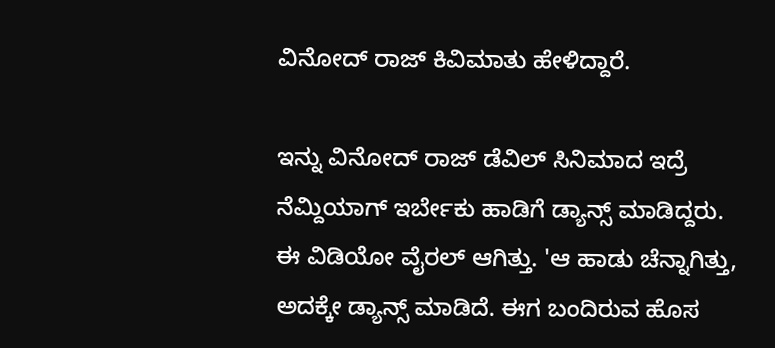ವಿನೋದ್‌ ರಾಜ್‌ ಕಿವಿಮಾತು ಹೇಳಿದ್ದಾರೆ.

ಇನ್ನು ವಿನೋದ್ ರಾಜ್‌ ಡೆವಿಲ್‌ ಸಿನಿಮಾದ ಇದ್ರೆ ನೆಮ್ದಿಯಾಗ್‌ ಇರ್ಬೇಕು ಹಾಡಿಗೆ ಡ್ಯಾನ್ಸ್‌ ಮಾಡಿದ್ದರು. ಈ ವಿಡಿಯೋ ವೈರಲ್‌ ಆಗಿತ್ತು. 'ಆ ಹಾಡು ಚೆನ್ನಾಗಿತ್ತು, ಅದಕ್ಕೇ ಡ್ಯಾನ್ಸ್‌ ಮಾಡಿದೆ. ಈಗ ಬಂದಿರುವ ಹೊಸ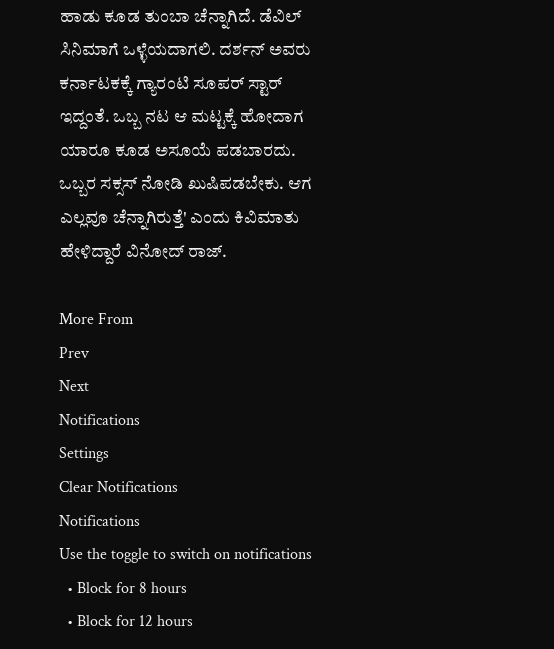ಹಾಡು ಕೂಡ ತುಂಬಾ ಚೆನ್ನಾಗಿದೆ. ಡೆವಿಲ್‌ ಸಿನಿಮಾಗೆ ಒಳ್ಳೆಯದಾಗಲಿ. ದರ್ಶನ್‌ ಅವರು ಕರ್ನಾಟಕಕ್ಕೆ ಗ್ಯಾರಂಟಿ ಸೂಪರ್‌ ಸ್ಟಾರ್‌ ಇದ್ದಂತೆ. ಒಬ್ಬ ನಟ ಆ ಮಟ್ಟಕ್ಕೆ ಹೋದಾಗ ಯಾರೂ ಕೂಡ ಅಸೂಯೆ ಪಡಬಾರದು. ಒಬ್ಬರ ಸಕ್ಸಸ್‌ ನೋಡಿ ಖುಷಿಪಡಬೇಕು. ಆಗ ಎಲ್ಲವೂ ಚೆನ್ನಾಗಿರುತ್ತೆ' ಎಂದು ಕಿವಿಮಾತು ಹೇಳಿದ್ದಾರೆ ವಿನೋದ್‌ ರಾಜ್.

More From
Prev
Next
Notifications
Settings
Clear Notifications
Notifications
Use the toggle to switch on notifications
  • Block for 8 hours
  • Block for 12 hours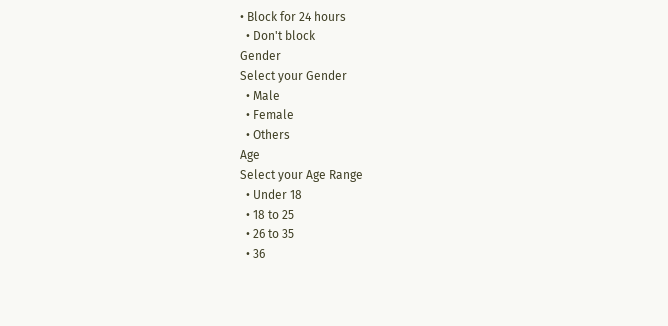• Block for 24 hours
  • Don't block
Gender
Select your Gender
  • Male
  • Female
  • Others
Age
Select your Age Range
  • Under 18
  • 18 to 25
  • 26 to 35
  • 36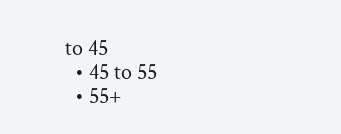to 45
  • 45 to 55
  • 55+